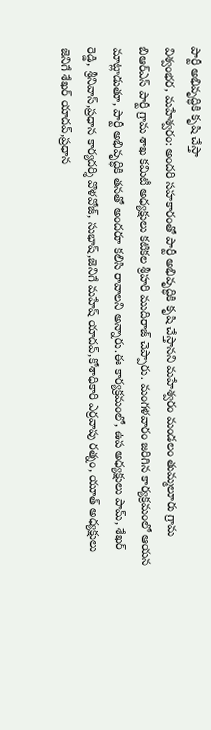పార్టీ అభివృద్ధికి కృషి చేస్తా
విశ్వంభర, మహేశ్వరం: అందరి సహకారంతో పార్టీ అభివృద్ధికి కృషి చేస్తానని మహేశ్వరం మండలం తుమ్మలూరు గ్రామ బిఆర్ఎస్ పార్టీ గ్రామ శాఖ కమిటీ అధ్యక్షులు కటికల శ్రీహరి ముదిరాజ్ చెప్పారు. మంగళవారం జరిగిన కార్యక్రమంలో ఆయన మాట్లాడుతూ, పార్టీ అభివృద్ధికి తనతో అందరూ కలిసి రావాలని అన్నారు.ఈ కార్యక్రమంలో, ఉప అధ్యక్షులు పామ్, శేఖర్ రెడ్డి, శ్రీనివాస్,ప్రధాన కార్యదర్శి వొళవోజ్, సుభాష్,జెనిగే మహేష్ యాదవ్,కోశాధికారి ఎర్రవాపు రత్నం, యూత్ అధ్యక్షులు జెనిగే శేఖర్ యాదవ్,ప్రధాన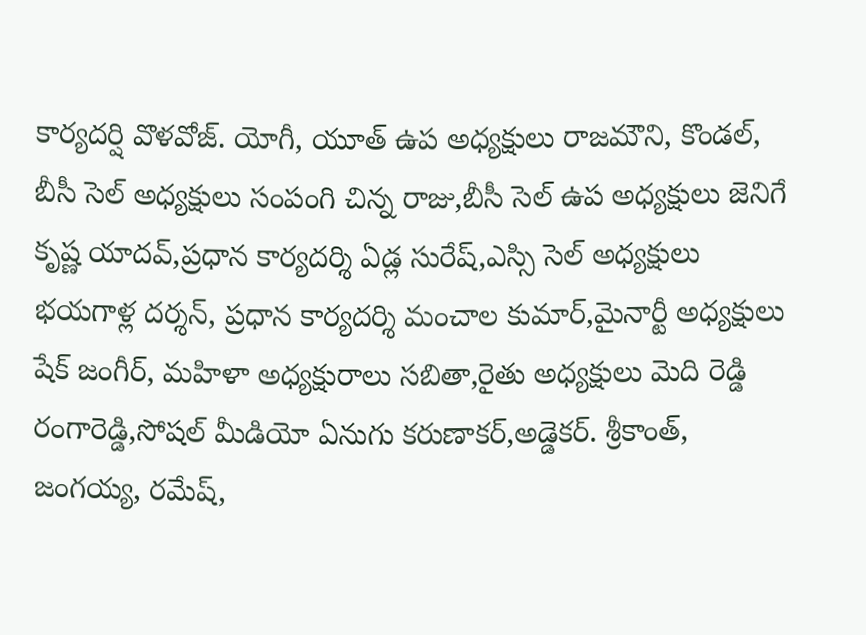కార్యదర్షి వొళవోజ్. యోగీ, యూత్ ఉప అధ్యక్షులు రాజమౌని, కొండల్, బీసీ సెల్ అధ్యక్షులు సంపంగి చిన్న రాజు,బీసీ సెల్ ఉప అధ్యక్షులు జెనిగే కృష్ణ యాదవ్,ప్రధాన కార్యదర్శి ఏడ్ల సురేష్,ఎస్సి సెల్ అధ్యక్షులు భయగాళ్ల దర్శన్, ప్రధాన కార్యదర్శి మంచాల కుమార్,మైనార్టీ అధ్యక్షులు షేక్ జంగీర్, మహిళా అధ్యక్షురాలు సబితా,రైతు అధ్యక్షులు మెది రెడ్డి రంగారెడ్డి,సోషల్ మీడియో ఏనుగు కరుణాకర్,అడ్డెకర్. శ్రీకాంత్, జంగయ్య, రమేష్,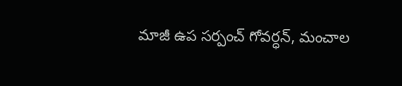మాజీ ఉప సర్పంచ్ గోవర్ధన్, మంచాల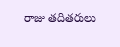రాజు తదితరులు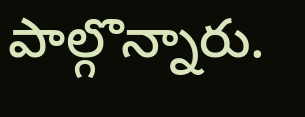పాల్గొన్నారు.